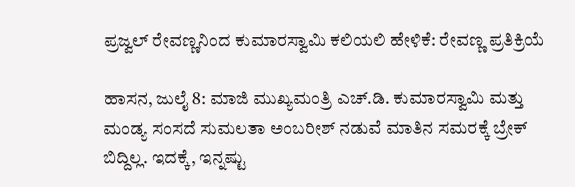ಪ್ರಜ್ವಲ್ ರೇವಣ್ಣನಿಂದ ಕುಮಾರಸ್ವಾಮಿ ಕಲಿಯಲಿ ಹೇಳಿಕೆ: ರೇವಣ್ಣ ಪ್ರತಿಕ್ರಿಯೆ

ಹಾಸನ, ಜುಲೈ 8: ಮಾಜಿ ಮುಖ್ಯಮಂತ್ರಿ ಎಚ್.ಡಿ. ಕುಮಾರಸ್ವಾಮಿ ಮತ್ತು ಮಂಡ್ಯ ಸಂಸದೆ ಸುಮಲತಾ ಅಂಬರೀಶ್ ನಡುವೆ ಮಾತಿನ ಸಮರಕ್ಕೆ ಬ್ರೇಕ್ ಬಿದ್ದಿಲ್ಲ. ಇದಕ್ಕೆ, ಇನ್ನಷ್ಟು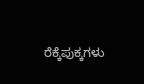ರೆಕ್ಕೆಪುಕ್ಕಗಳು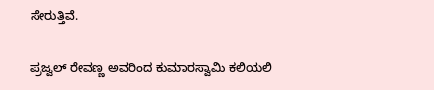ಸೇರುತ್ತಿವೆ.

ಪ್ರಜ್ವಲ್ ರೇವಣ್ಣ ಅವರಿಂದ ಕುಮಾರಸ್ವಾಮಿ ಕಲಿಯಲಿ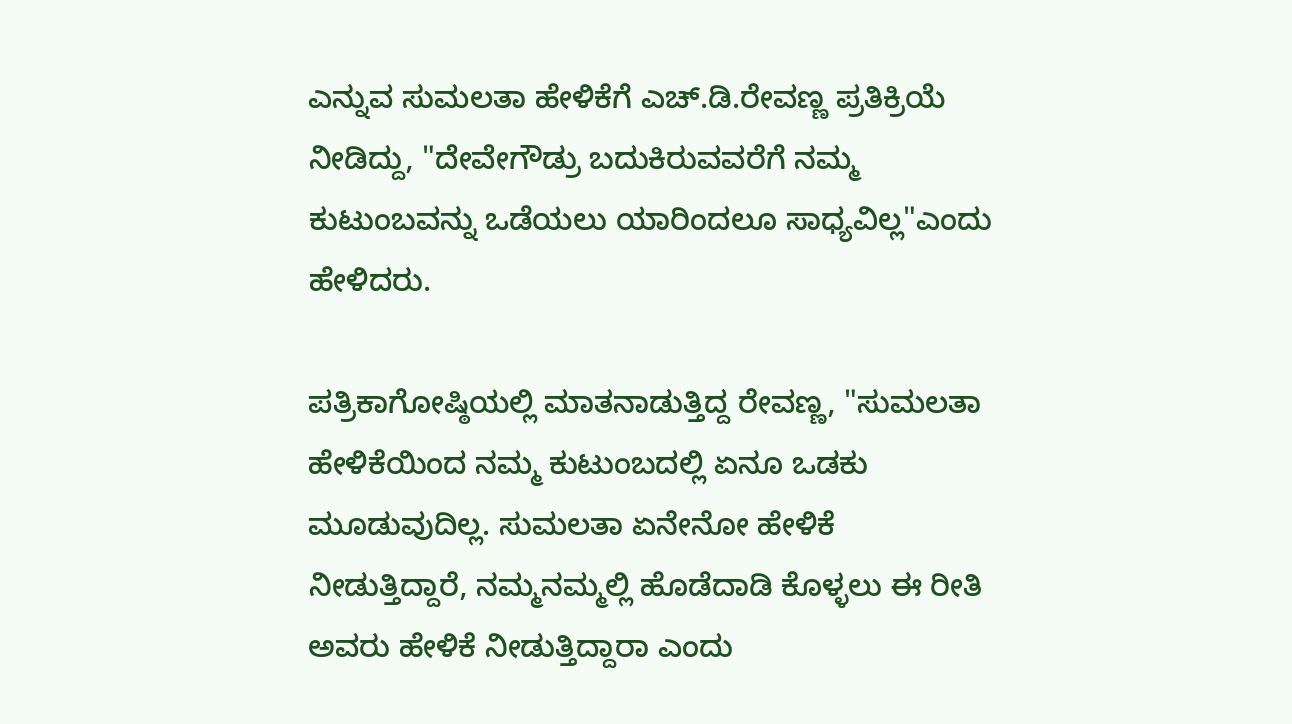ಎನ್ನುವ ಸುಮಲತಾ ಹೇಳಿಕೆಗೆ ಎಚ್.ಡಿ.ರೇವಣ್ಣ ಪ್ರತಿಕ್ರಿಯೆ ನೀಡಿದ್ದು, "ದೇವೇಗೌಡ್ರು ಬದುಕಿರುವವರೆಗೆ ನಮ್ಮ ಕುಟುಂಬವನ್ನು ಒಡೆಯಲು ಯಾರಿಂದಲೂ ಸಾಧ್ಯವಿಲ್ಲ"ಎಂದು ಹೇಳಿದರು.

ಪತ್ರಿಕಾಗೋಷ್ಠಿಯಲ್ಲಿ ಮಾತನಾಡುತ್ತಿದ್ದ ರೇವಣ್ಣ, "ಸುಮಲತಾ ಹೇಳಿಕೆಯಿಂದ ನಮ್ಮ ಕುಟುಂಬದಲ್ಲಿ ಏನೂ ಒಡಕು ಮೂಡುವುದಿಲ್ಲ. ಸುಮಲತಾ ಏನೇನೋ ಹೇಳಿಕೆ ನೀಡುತ್ತಿದ್ದಾರೆ, ನಮ್ಮನಮ್ಮಲ್ಲಿ ಹೊಡೆದಾಡಿ ಕೊಳ್ಳಲು ಈ ರೀತಿ ಅವರು ಹೇಳಿಕೆ ನೀಡುತ್ತಿದ್ದಾರಾ ಎಂದು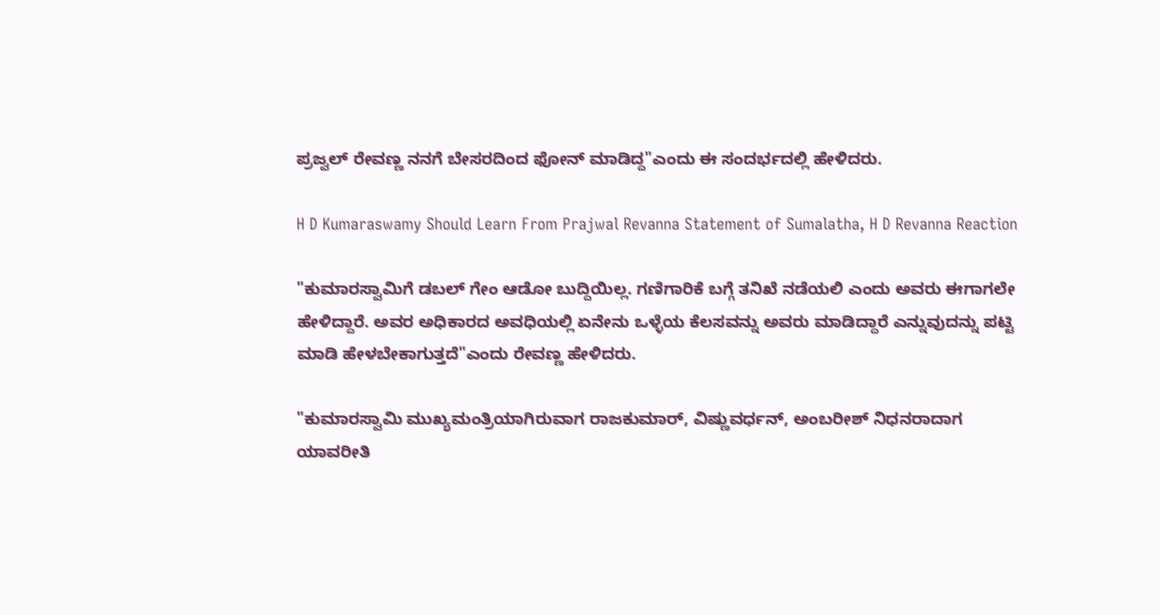ಪ್ರಜ್ವಲ್ ರೇವಣ್ಣ ನನಗೆ ಬೇಸರದಿಂದ ಫೋನ್ ಮಾಡಿದ್ದ"ಎಂದು ಈ ಸಂದರ್ಭದಲ್ಲಿ ಹೇಳಿದರು.

H D Kumaraswamy Should Learn From Prajwal Revanna Statement of Sumalatha, H D Revanna Reaction

"ಕುಮಾರಸ್ವಾಮಿಗೆ ಡಬಲ್ ಗೇಂ ಆಡೋ ಬುದ್ದಿಯಿಲ್ಲ. ಗಣಿಗಾರಿಕೆ ಬಗ್ಗೆ ತನಿಖೆ ನಡೆಯಲಿ ಎಂದು ಅವರು ಈಗಾಗಲೇ ಹೇಳಿದ್ದಾರೆ. ಅವರ ಅಧಿಕಾರದ ಅವಧಿಯಲ್ಲಿ ಏನೇನು ಒಳ್ಳೆಯ ಕೆಲಸವನ್ನು ಅವರು ಮಾಡಿದ್ದಾರೆ ಎನ್ನುವುದನ್ನು ಪಟ್ಟಿ ಮಾಡಿ ಹೇಳಬೇಕಾಗುತ್ತದೆ"ಎಂದು ರೇವಣ್ಣ ಹೇಳಿದರು.

"ಕುಮಾರಸ್ವಾಮಿ ಮುಖ್ಯಮಂತ್ರಿಯಾಗಿರುವಾಗ ರಾಜಕುಮಾರ್, ವಿಷ್ಣುವರ್ಧನ್, ಅಂಬರೀಶ್ ನಿಧನರಾದಾಗ ಯಾವರೀತಿ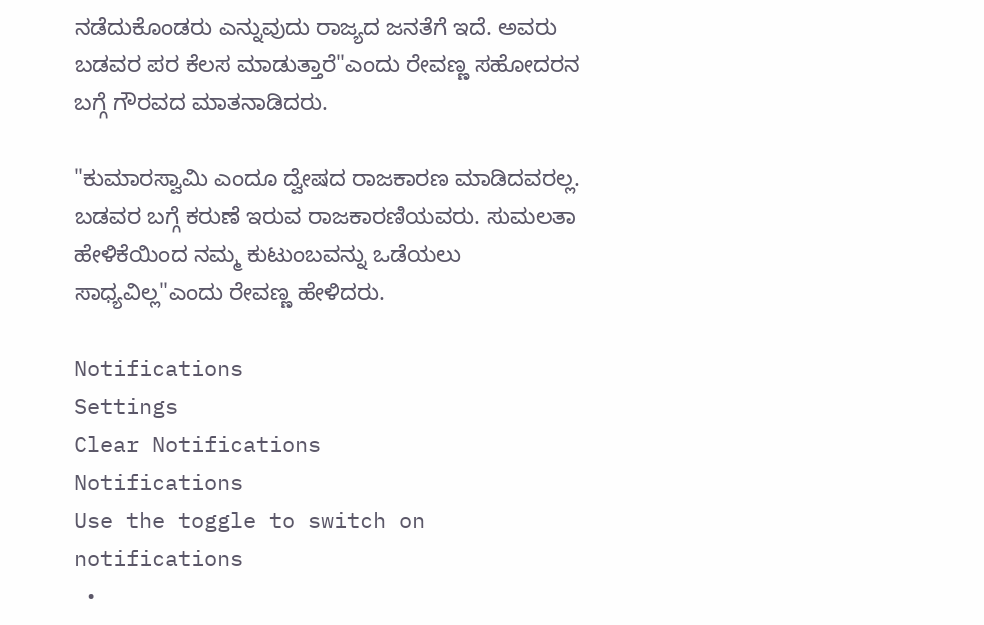ನಡೆದುಕೊಂಡರು ಎನ್ನುವುದು ರಾಜ್ಯದ ಜನತೆಗೆ ಇದೆ. ಅವರು ಬಡವರ ಪರ ಕೆಲಸ ಮಾಡುತ್ತಾರೆ"ಎಂದು ರೇವಣ್ಣ ಸಹೋದರನ ಬಗ್ಗೆ ಗೌರವದ ಮಾತನಾಡಿದರು.

"ಕುಮಾರಸ್ವಾಮಿ ಎಂದೂ ದ್ವೇಷದ ರಾಜಕಾರಣ ಮಾಡಿದವರಲ್ಲ. ಬಡವರ ಬಗ್ಗೆ ಕರುಣೆ ಇರುವ ರಾಜಕಾರಣಿಯವರು. ಸುಮಲತಾ ಹೇಳಿಕೆಯಿಂದ ನಮ್ಮ ಕುಟುಂಬವನ್ನು ಒಡೆಯಲು ಸಾಧ್ಯವಿಲ್ಲ"ಎಂದು ರೇವಣ್ಣ ಹೇಳಿದರು.

Notifications
Settings
Clear Notifications
Notifications
Use the toggle to switch on notifications
  •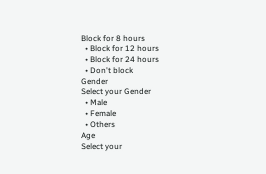Block for 8 hours
  • Block for 12 hours
  • Block for 24 hours
  • Don't block
Gender
Select your Gender
  • Male
  • Female
  • Others
Age
Select your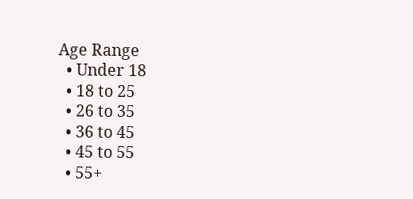Age Range
  • Under 18
  • 18 to 25
  • 26 to 35
  • 36 to 45
  • 45 to 55
  • 55+